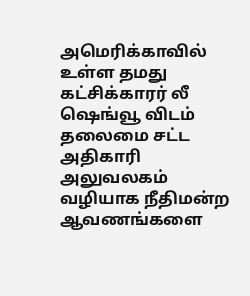அமெரிக்காவில் உள்ள தமது கட்சிக்காரர் லீ ஷெங்வூ விடம் தலைமை சட்ட அதிகாரி அலுவலகம் வழியாக நீதிமன்ற ஆவணங்களை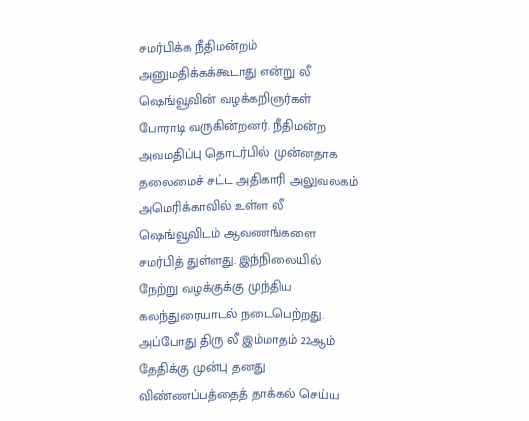சமர்பிக்க நீதிமன்றம் அனுமதிக்கக்கூடாது என்று லீ ஷெங்வூவின் வழக்கறிஞர்கள் போராடி வருகின்றனர். நீதிமன்ற அவமதிப்பு தொடர்பில் முன்னதாக தலைமைச் சட்ட அதிகாரி அலுவலகம் அமெரிக்காவில் உள்ள லீ ஷெங்வூவிடம் ஆவணங்களை சமர்பித் துள்ளது. இந்நிலையில் நேற்று வழக்குக்கு முந்திய கலந்துரையாடல் நடைபெற்றது. அப்போது திரு லீ இம்மாதம் 22ஆம் தேதிக்கு முன்பு தனது விண்ணப்பத்தைத் தாக்கல் செய்ய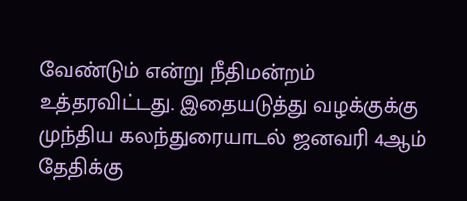வேண்டும் என்று நீதிமன்றம் உத்தரவிட்டது. இதையடுத்து வழக்குக்கு முந்திய கலந்துரையாடல் ஜனவரி 4ஆம் தேதிக்கு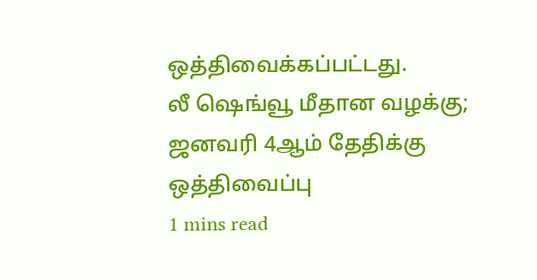ஒத்திவைக்கப்பட்டது.
லீ ஷெங்வூ மீதான வழக்கு; ஜனவரி 4ஆம் தேதிக்கு ஒத்திவைப்பு
1 mins read